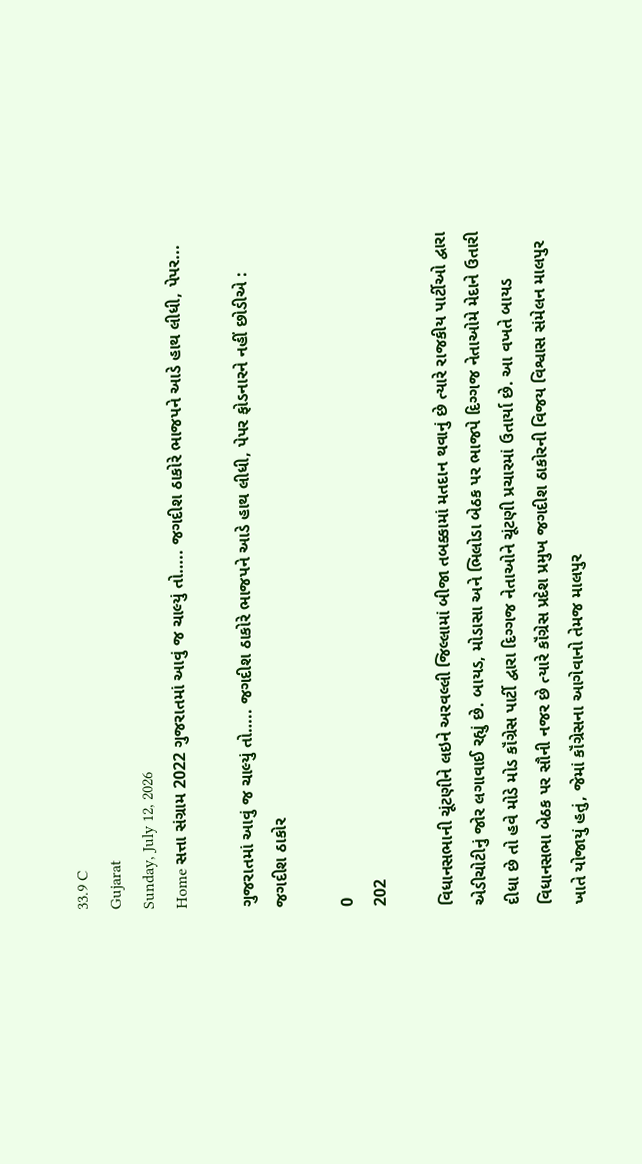33.9 C
Gujarat
Sunday, July 12, 2026
Home સત્તા સંગ્રામ 2022 ગુજરાતમાં આવું જ ચાલ્યું તો….. જગદીશ ઠાકોરે ભાજપને આડે હાથ લીધી, પેપર...

ગુજરાતમાં આવું જ ચાલ્યું તો….. જગદીશ ઠાકોરે ભાજપને આડે હાથ લીધી, પેપર ફોડનારને નહીં છોડીએ : જગદીશ ઠાકોર

0
202

વિધાનસભાની ચૂંટણીને લઇને અરવલ્લી જિલ્લામાં બીજા તબક્કામાં મતદાન થવાનું છે ત્યારે રાજકીય પાર્ટીઓ દ્વારા એડીચોટીનું જોર લગાવાઈ રહ્યું છે. બાયડ, મોડાસા અને ભિલોડા બેઠક પર ભાજપે દિગ્ગજ નેતાઓમે મેદાને ઉતારી દીધા છે તો હવે મોડે મોડ કૉંગ્રેસ પાર્ટી દ્વારા દિગ્ગજ નેતાઓને ચૂંટણી પ્રચારમાં ઉતાર્યા છે. આ વખતે બાયડ વિધાનસભા બેઠક પર સૌની નજર છે ત્યારે કૉંગ્રેસ પ્રદેશ પ્રમુખ જગદીશ ઠાકોરની વિજય વિશ્વાસ સંમેલન માલપુર ખાતે યોજાયું હતું, જેમાં કૉંગ્રેસના આગેવાનો તેમજ માલપુર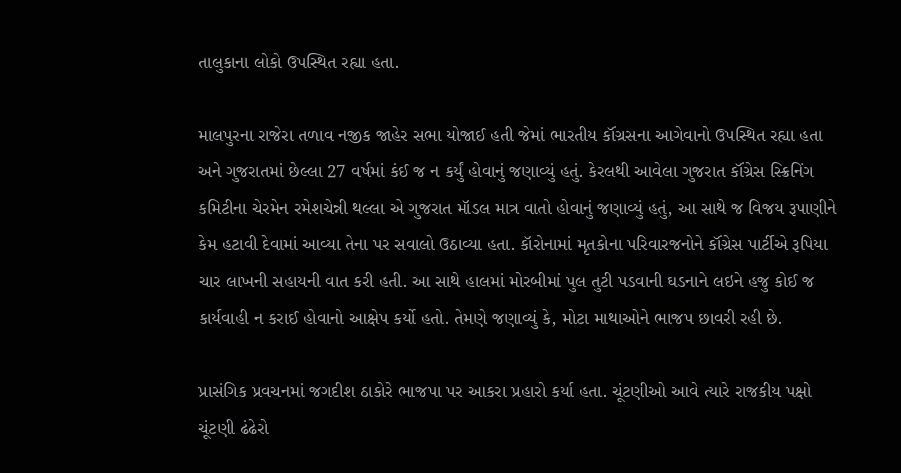તાલુકાના લોકો ઉપસ્થિત રહ્યા હતા.

માલપુરના રાજેરા તળાવ નજીક જાહેર સભા યોજાઈ હતી જેમાં ભારતીય કૉંગ્રસના આગેવાનો ઉપસ્થિત રહ્યા હતા અને ગુજરાતમાં છેલ્લા 27 વર્ષમાં કંઈ જ ન કર્યું હોવાનું જણાવ્યું હતું. કેરલથી આવેલા ગુજરાત કૉંગ્રેસ સ્ક્રિનિંગ કમિટીના ચેરમેન રમેશચેન્ની થલ્લા એ ગુજરાત મૉડલ માત્ર વાતો હોવાનું જણાવ્યું હતું, આ સાથે જ વિજય રૂપાણીને કેમ હટાવી દેવામાં આવ્યા તેના પર સવાલો ઉઠાવ્યા હતા. કૉરોનામાં મૃતકોના પરિવારજનોને કૉંગ્રેસ પાર્ટીએ રૂપિયા ચાર લાખની સહાયની વાત કરી હતી. આ સાથે હાલમાં મોરબીમાં પુલ તુટી પડવાની ઘડનાને લઇને હજુ કોઈ જ કાર્યવાહી ન કરાઈ હોવાનો આક્ષેપ કર્યો હતો. તેમણે જણાવ્યું કે, મોટા માથાઓને ભાજપ છાવરી રહી છે.

પ્રાસંગિક પ્રવચનમાં જગદીશ ઠાકોરે ભાજપા પર આકરા પ્રહારો કર્યા હતા. ચૂંટણીઓ આવે ત્યારે રાજકીય પક્ષો ચૂંટણી ઢંઢેરો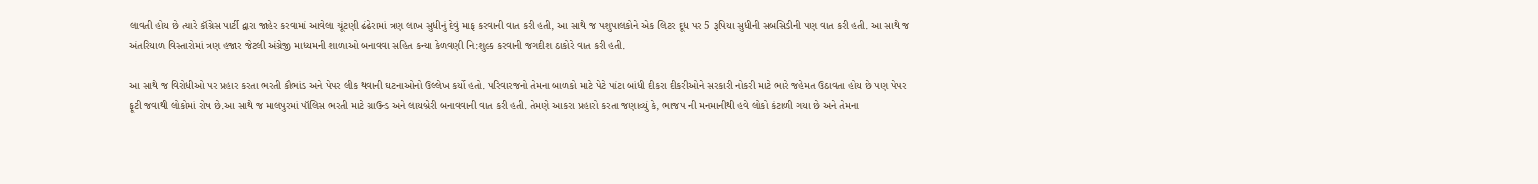લાવતી હોય છે ત્યારે કૉંગ્રેસ પાર્ટી દ્વારા જાહેર કરવામાં આવેલા ચૂંટણી ઢંઢેરામાં ત્રણ લાખ સુધીનું દેવું માફ કરવાની વાત કરી હતી, આ સાથે જ પશુપાલકોને એક લિટર દૂધ પર 5 રૂપિયા સુધીની સબસિડીની પણ વાત કરી હતી. આ સાથે જ અંતરિયાળ વિસ્તારોમાં ત્રણ હજાર જેટલી અંગ્રેજી માધ્યમની શાળાઓ બનાવવા સહિત કન્યા કેળવણી નિ:શુલ્ક કરવાની જગદીશ ઠાકોરે વાત કરી હતી.

આ સાથે જ વિરોધીઓ પર પ્રહાર કરતા ભરતી કૌભાંડ અને પેપર લીક થવાની ઘટનાઓનો ઉલ્લેખ કર્યો હતો. પરિવારજનો તેમના બાળકો માટે પેટે પાંટા બાંધી દીકરા દીકરીઓને સરકારી નોકરી માટે ભારે જહેમત ઉઠાવતા હોય છે પણ પેપર ફૂટી જવાથી લોકોમાં રોષ છે.આ સાથે જ માલપુરમાં પૉલિસ ભરતી માટે ગ્રાઉન્ડ અને લાયબ્રેરી બનાવવાની વાત કરી હતી. તેમણે આકરા પ્રહારો કરતા જણાવ્યું કે, ભાજપ ની મનમાનીથી હવે લોકો કંટાળી ગયા છે અને તેમના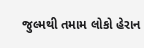જુલ્મથી તમામ લોકો હેરાન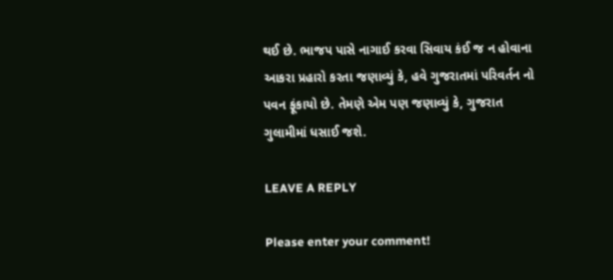થઈ છે. ભાજપ પાસે નાગાઈ કરવા સિવાય કંઈ જ ન હોવાના આકરા પ્રહારો કરતા જણાવ્યું કે, હવે ગુજરાતમાં પરિવર્તન નો પવન ફૂંકાયો છે. તેમણે એમ પણ જણાવ્યું કે, ગુજરાત ગુલામીમાં ધસાઈ જશે.

LEAVE A REPLY

Please enter your comment!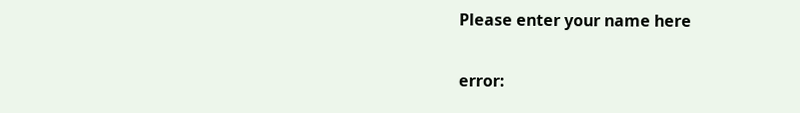Please enter your name here

error: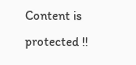Content is protected !!